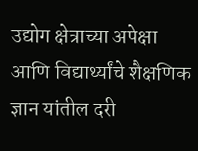उद्योग क्षेत्राच्या अपेक्षा आणि विद्यार्थ्यांचे शैक्षणिक ज्ञान यांतील दरी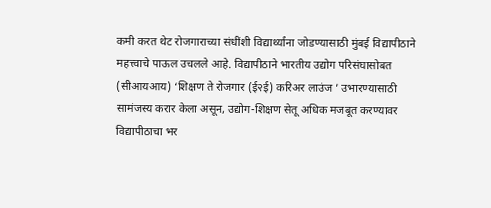कमी करत थेट रोजगाराच्या संधींशी विद्यार्थ्यांना जोडण्यासाठी मुंबई विद्यापीठाने महत्त्वाचे पाऊल उचलले आहे. विद्यापीठाने भारतीय उद्योग परिसंघासोबत (सीआयआय) ‘शिक्षण ते रोजगार (ई२ई) करिअर लाउंज ’ उभारण्यासाठी सामंजस्य करार केला असून, उद्योग-शिक्षण सेतू अधिक मजबूत करण्यावर विद्यापीठाचा भर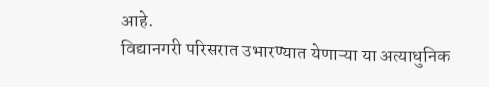आहे.
विद्यानगरी परिसरात उभारण्यात येणाऱ्या या अत्याधुनिक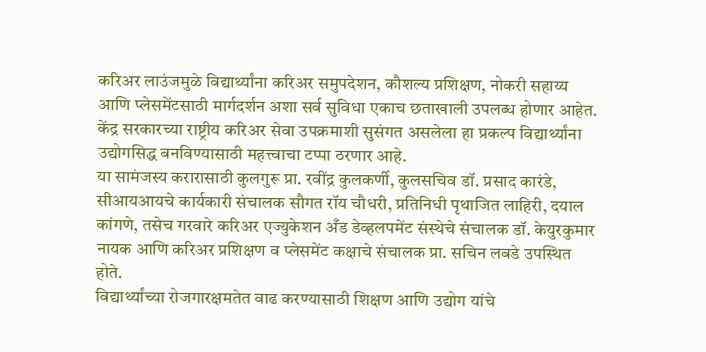करिअर लाउंजमुळे विद्यार्थ्यांना करिअर समुपदेशन, कौशल्य प्रशिक्षण, नोकरी सहाय्य आणि प्लेसमेंटसाठी मार्गदर्शन अशा सर्व सुविधा एकाच छताखाली उपलब्ध होणार आहेत. केंद्र सरकारच्या राष्ट्रीय करिअर सेवा उपक्रमाशी सुसंगत असलेला हा प्रकल्प विद्यार्थ्यांना उद्योगसिद्ध बनविण्यासाठी महत्त्वाचा टप्पा ठरणार आहे.
या सामंजस्य करारासाठी कुलगुरू प्रा. रवींद्र कुलकर्णी, कुलसचिव डॉ. प्रसाद कारंडे, सीआयआयचे कार्यकारी संचालक सौगत रॉय चौधरी, प्रतिनिधी पृथाजित लाहिरी, दयाल कांगणे, तसेच गरवारे करिअर एज्युकेशन अँड डेव्हलपमेंट संस्थेचे संचालक डॉ. केयुरकुमार नायक आणि करिअर प्रशिक्षण व प्लेसमेंट कक्षाचे संचालक प्रा. सचिन लबडे उपस्थित होते.
विद्यार्थ्यांच्या रोजगारक्षमतेत वाढ करण्यासाठी शिक्षण आणि उद्योग यांचे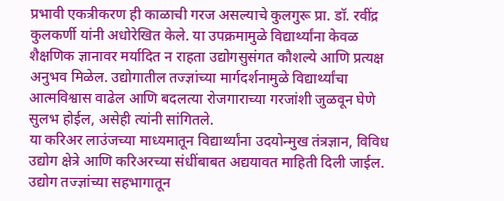प्रभावी एकत्रीकरण ही काळाची गरज असल्याचे कुलगुरू प्रा. डॉ. रवींद्र कुलकर्णी यांनी अधोरेखित केले. या उपक्रमामुळे विद्यार्थ्यांना केवळ शैक्षणिक ज्ञानावर मर्यादित न राहता उद्योगसुसंगत कौशल्ये आणि प्रत्यक्ष अनुभव मिळेल. उद्योगातील तज्ज्ञांच्या मार्गदर्शनामुळे विद्यार्थ्यांचा आत्मविश्वास वाढेल आणि बदलत्या रोजगाराच्या गरजांशी जुळवून घेणे सुलभ होईल, असेही त्यांनी सांगितले.
या करिअर लाउंजच्या माध्यमातून विद्यार्थ्यांना उदयोन्मुख तंत्रज्ञान, विविध उद्योग क्षेत्रे आणि करिअरच्या संधींबाबत अद्ययावत माहिती दिली जाईल. उद्योग तज्ज्ञांच्या सहभागातून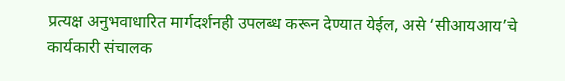प्रत्यक्ष अनुभवाधारित मार्गदर्शनही उपलब्ध करून देण्यात येईल, असे ‘सीआयआय’चे कार्यकारी संचालक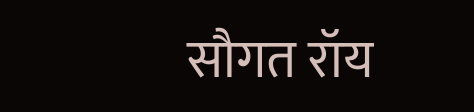सौगत रॉय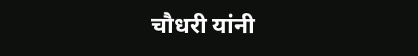चौधरी यांनी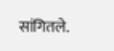सांगितले.